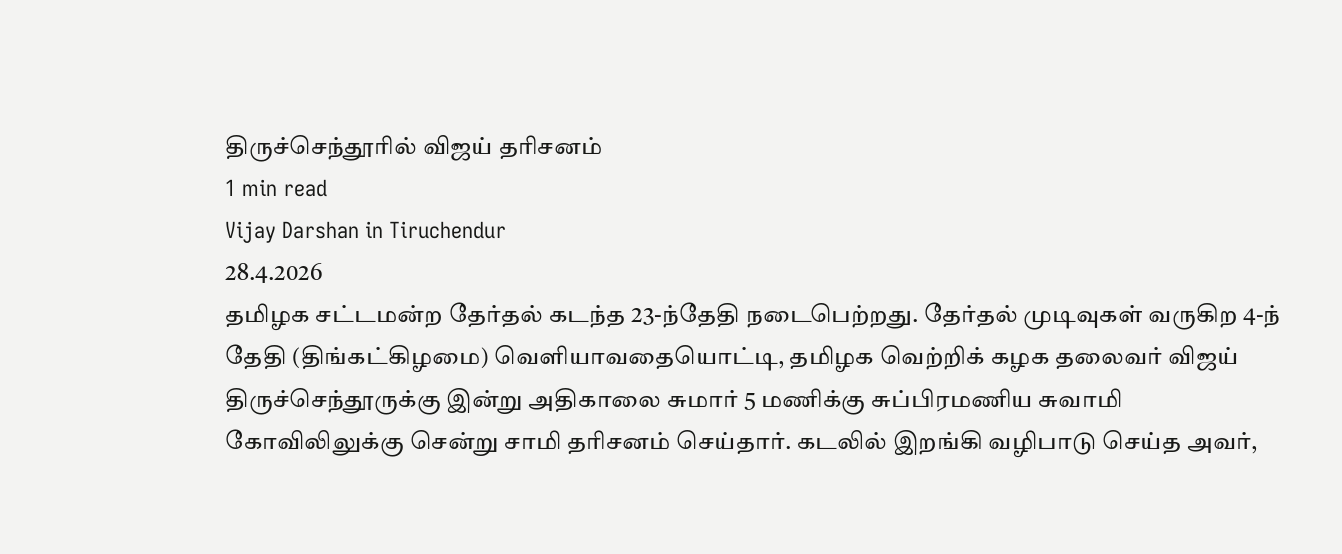திருச்செந்தூரில் விஜய் தரிசனம்
1 min read
Vijay Darshan in Tiruchendur
28.4.2026
தமிழக சட்டமன்ற தேர்தல் கடந்த 23-ந்தேதி நடைபெற்றது. தேர்தல் முடிவுகள் வருகிற 4-ந் தேதி (திங்கட்கிழமை) வெளியாவதையொட்டி, தமிழக வெற்றிக் கழக தலைவர் விஜய் திருச்செந்தூருக்கு இன்று அதிகாலை சுமார் 5 மணிக்கு சுப்பிரமணிய சுவாமி கோவிலிலுக்கு சென்று சாமி தரிசனம் செய்தார். கடலில் இறங்கி வழிபாடு செய்த அவர்,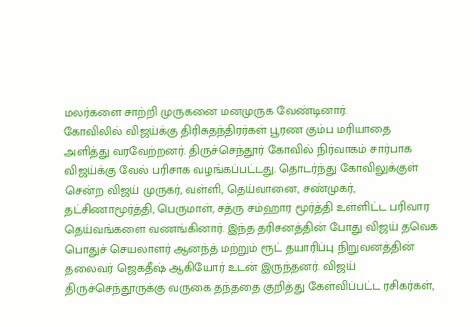மலர்களை சாற்றி முருகனை மனமுருக வேண்டினார்.
கோவிலில் விஜய்க்கு திரிசுதந்திரர்கள் பூரண கும்ப மரியாதை அளித்து வரவேற்றனர். திருச்செந்தூர் கோவில் நிர்வாகம் சார்பாக விஜய்க்கு வேல் பரிசாக வழங்கப்பட்டது. தொடர்ந்து கோவிலுக்குள் சென்ற விஜய் முருகர், வள்ளி, தெய்வானை, சண்முகர், தட்சிணாமூர்த்தி, பெருமாள், சத்ரு சம்ஹார மூர்த்தி உள்ளிட்ட பரிவார தெய்வங்களை வணங்கினார். இந்த தரிசனத்தின் போது விஜய் தவெக பொதுச் செயலாளர் ஆனந்த் மற்றும் ரூட் தயாரிப்பு நிறுவனத்தின் தலைவர் ஜெகதீஷ் ஆகியோர் உடன் இருந்தனர். விஜய் திருச்செந்தூருக்கு வருகை தந்ததை குறித்து கேள்விப்பட்ட ரசிகர்கள்,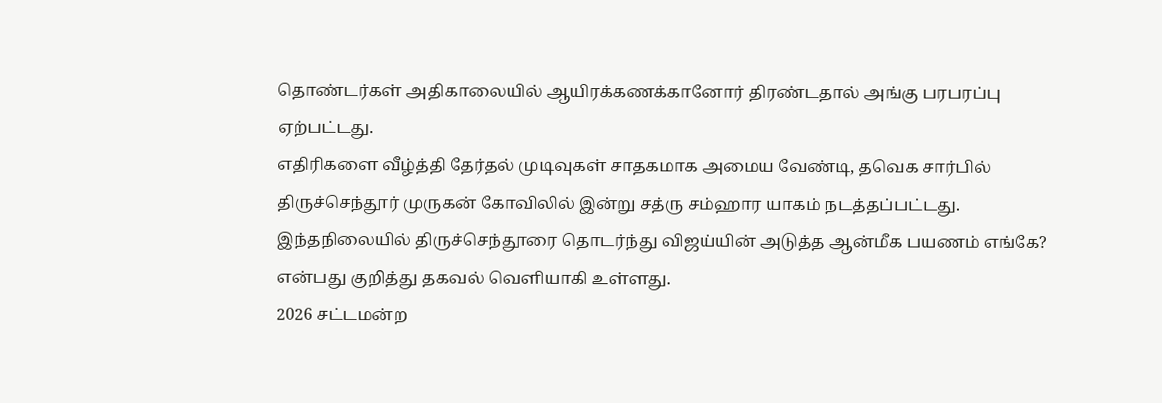தொண்டர்கள் அதிகாலையில் ஆயிரக்கணக்கானோர் திரண்டதால் அங்கு பரபரப்பு ஏற்பட்டது.
எதிரிகளை வீழ்த்தி தேர்தல் முடிவுகள் சாதகமாக அமைய வேண்டி, தவெக சார்பில் திருச்செந்தூர் முருகன் கோவிலில் இன்று சத்ரு சம்ஹார யாகம் நடத்தப்பட்டது. இந்தநிலையில் திருச்செந்தூரை தொடர்ந்து விஜய்யின் அடுத்த ஆன்மீக பயணம் எங்கே? என்பது குறித்து தகவல் வெளியாகி உள்ளது.
2026 சட்டமன்ற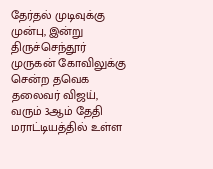தேர்தல் முடிவுக்கு முன்பு, இன்று திருச்செந்தூர் முருகன் கோவிலுக்கு சென்ற தவெக தலைவர் விஜய், வரும் 3ஆம் தேதி மராட்டியத்தில் உள்ள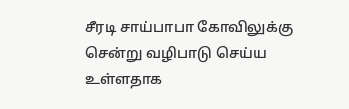சீரடி சாய்பாபா கோவிலுக்கு சென்று வழிபாடு செய்ய உள்ளதாக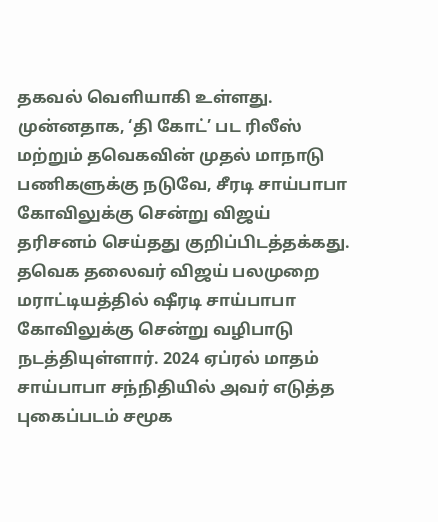தகவல் வெளியாகி உள்ளது. முன்னதாக, ‘தி கோட்’ பட ரிலீஸ் மற்றும் தவெகவின் முதல் மாநாடு பணிகளுக்கு நடுவே, சீரடி சாய்பாபா கோவிலுக்கு சென்று விஜய் தரிசனம் செய்தது குறிப்பிடத்தக்கது.
தவெக தலைவர் விஜய் பலமுறை மராட்டியத்தில் ஷீரடி சாய்பாபா கோவிலுக்கு சென்று வழிபாடு நடத்தியுள்ளார். 2024 ஏப்ரல் மாதம் சாய்பாபா சந்நிதியில் அவர் எடுத்த புகைப்படம் சமூக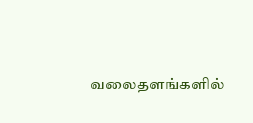வலைதளங்களில்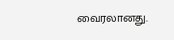வைரலானது.